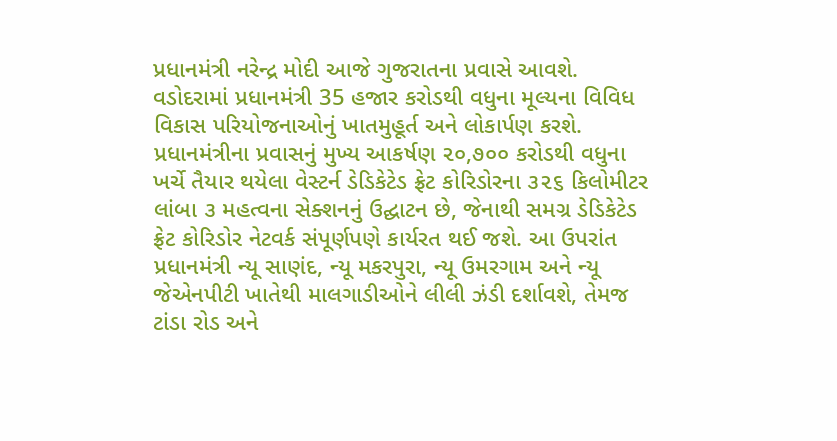પ્રધાનમંત્રી નરેન્દ્ર મોદી આજે ગુજરાતના પ્રવાસે આવશે. વડોદરામાં પ્રધાનમંત્રી 35 હજાર કરોડથી વધુના મૂલ્યના વિવિધ વિકાસ પરિયોજનાઓનું ખાતમુહૂર્ત અને લોકાર્પણ કરશે.
પ્રધાનમંત્રીના પ્રવાસનું મુખ્ય આકર્ષણ ૨૦,૭૦૦ કરોડથી વધુના ખર્ચે તૈયાર થયેલા વેસ્ટર્ન ડેડિકેટેડ ફ્રેટ કોરિડોરના ૩૨૬ કિલોમીટર લાંબા ૩ મહત્વના સેક્શનનું ઉદ્ઘાટન છે, જેનાથી સમગ્ર ડેડિકેટેડ ફ્રેટ કોરિડોર નેટવર્ક સંપૂર્ણપણે કાર્યરત થઈ જશે. આ ઉપરાંત પ્રધાનમંત્રી ન્યૂ સાણંદ, ન્યૂ મકરપુરા, ન્યૂ ઉમરગામ અને ન્યૂ જેએનપીટી ખાતેથી માલગાડીઓને લીલી ઝંડી દર્શાવશે, તેમજ ટાંડા રોડ અને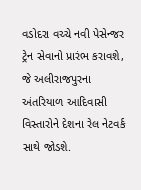વડોદરા વચ્ચે નવી પેસેન્જર ટ્રેન સેવાનો પ્રારંભ કરાવશે, જે અલીરાજપુરના અંતરિયાળ આદિવાસી વિસ્તારોને દેશના રેલ નેટવર્ક સાથે જોડશે.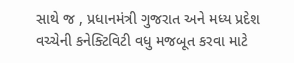સાથે જ , પ્રધાનમંત્રી ગુજરાત અને મધ્ય પ્રદેશ વચ્ચેની કનેક્ટિવિટી વધુ મજબૂત કરવા માટે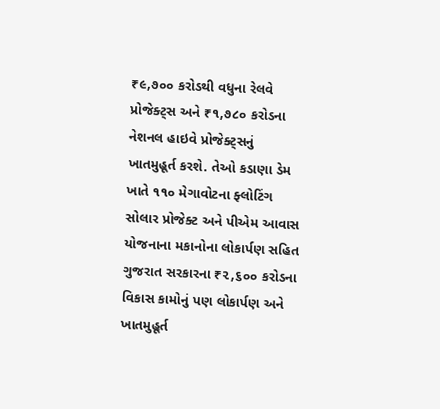₹૯,૭૦૦ કરોડથી વધુના રેલવે પ્રોજેક્ટ્સ અને ₹૧,૭૮૦ કરોડના નેશનલ હાઇવે પ્રોજેક્ટ્સનું ખાતમુહૂર્ત કરશે. તેઓ કડાણા ડેમ ખાતે ૧૧૦ મેગાવોટના ફ્લોટિંગ સોલાર પ્રોજેક્ટ અને પીએમ આવાસ યોજનાના મકાનોના લોકાર્પણ સહિત ગુજરાત સરકારના ₹૨,૬૦૦ કરોડના વિકાસ કામોનું પણ લોકાર્પણ અને ખાતમુહૂર્ત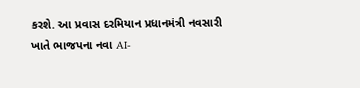કરશે. આ પ્રવાસ દરમિયાન પ્રધાનમંત્રી નવસારી ખાતે ભાજપના નવા AI-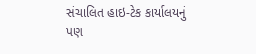સંચાલિત હાઇ-ટેક કાર્યાલયનું પણ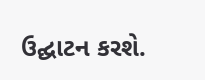ઉદ્ઘાટન કરશે.